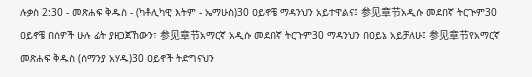ሉቃስ 2:30 - መጽሐፍ ቅዱስ - (ካቶሊካዊ እትም - ኤማሁስ)30 ዐይኖቼ ማዳንህን አይተዋልና፤ 参见章节አዲሱ መደበኛ ትርጒም30 ዐይኖቼ በሰዎች ሁሉ ፊት ያዘጋጀኸውን፣ 参见章节አማርኛ አዲሱ መደበኛ ትርጉም30 ማዳንህን በዐይኔ አይቻለሁ፤ 参见章节የአማርኛ መጽሐፍ ቅዱስ (ሰማንያ አሃዱ)30 ዐይኖች ትድግናህን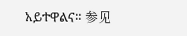አይተዋልና። 参见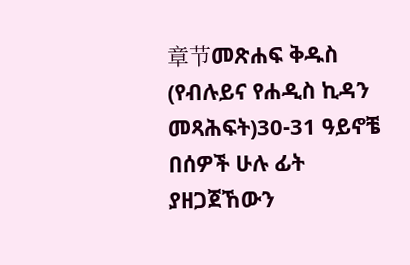章节መጽሐፍ ቅዱስ (የብሉይና የሐዲስ ኪዳን መጻሕፍት)30-31 ዓይኖቼ በሰዎች ሁሉ ፊት ያዘጋጀኸውን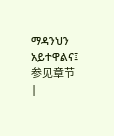ማዳንህን አይተዋልና፤ 参见章节 |